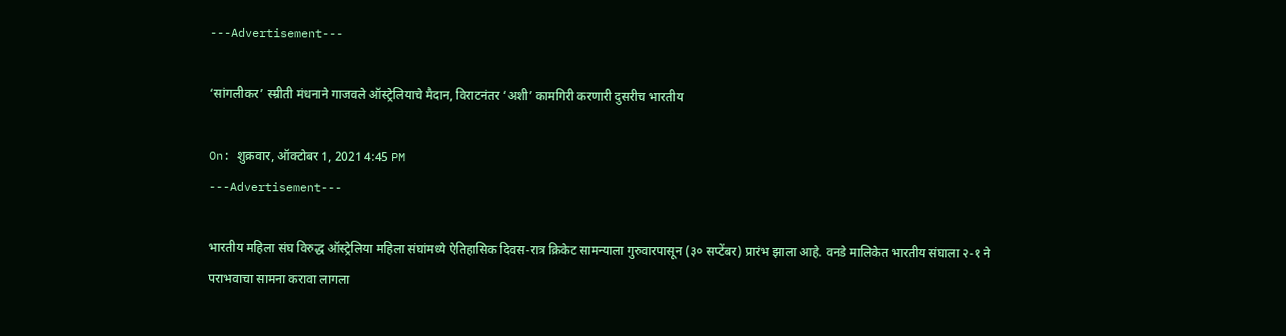---Advertisement---

‘सांगलीकर’ स्म्रीती मंधनाने गाजवले ऑस्ट्रेलियाचे मैदान, विराटनंतर ‘अशी’ कामगिरी करणारी दुसरीच भारतीय

On: शुक्रवार, ऑक्टोबर 1, 2021 4:45 PM
---Advertisement---

भारतीय महिला संघ विरुद्ध ऑस्ट्रेलिया महिला संघांमध्ये ऐतिहासिक दिवस-रात्र क्रिकेट सामन्याला गुरुवारपासून (३० सप्टेंबर) प्रारंभ झाला आहे. वनडे मालिकेत भारतीय संघाला २-१ ने पराभवाचा सामना करावा लागला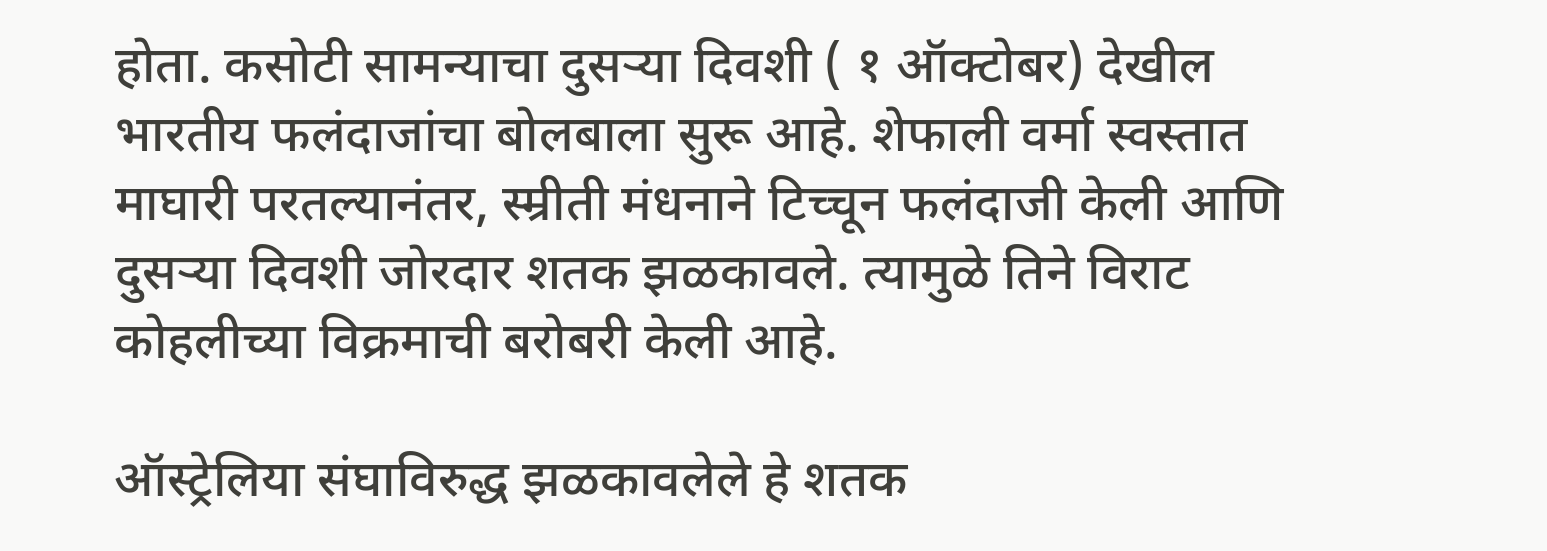होता. कसोटी सामन्याचा दुसऱ्या दिवशी ( १ ऑक्टोबर) देखील भारतीय फलंदाजांचा बोलबाला सुरू आहे. शेफाली वर्मा स्वस्तात माघारी परतल्यानंतर, स्म्रीती मंधनाने टिच्चून फलंदाजी केली आणि दुसऱ्या दिवशी जोरदार शतक झळकावले. त्यामुळे तिने विराट कोहलीच्या विक्रमाची बरोबरी केली आहे.

ऑस्ट्रेलिया संघाविरुद्ध झळकावलेले हे शतक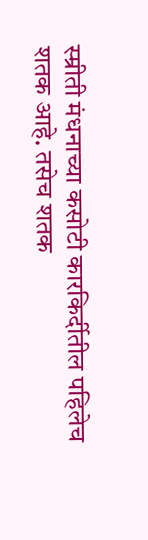स्म्रीती मंधनाच्या कसोटी कारकिर्दीतील पहिलेच शतक आहे. तसेच शतक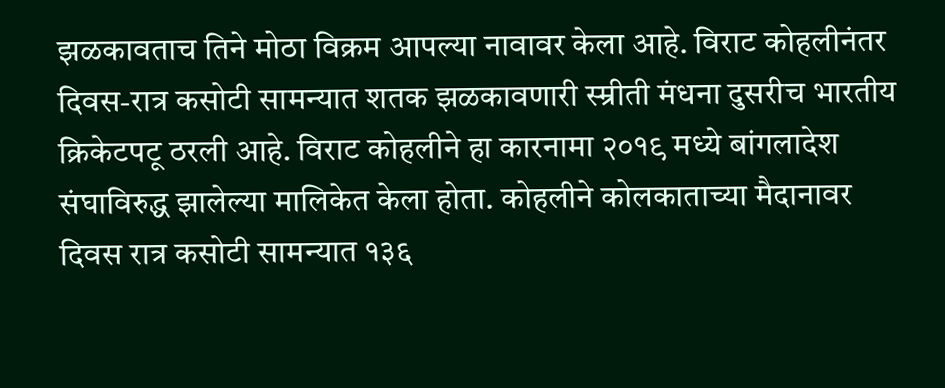झळकावताच तिने मोठा विक्रम आपल्या नावावर केला आहे. विराट कोहलीनंतर दिवस-रात्र कसोटी सामन्यात शतक झळकावणारी स्म्रीती मंधना दुसरीच भारतीय क्रिकेटपटू ठरली आहे. विराट कोहलीने हा कारनामा २०१९ मध्ये बांगलादेश संघाविरुद्ध झालेल्या मालिकेत केला होता. कोहलीने कोलकाताच्या मैदानावर दिवस रात्र कसोटी सामन्यात १३६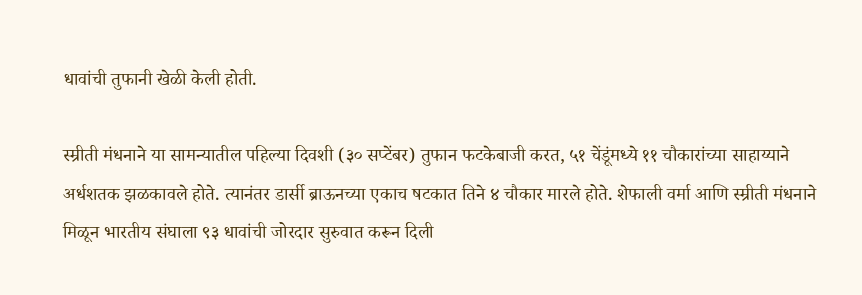धावांची तुफानी खेळी केली होती.

स्म्रीती मंधनाने या सामन्यातील पहिल्या दिवशी (३० सप्टेंबर) तुफान फटकेबाजी करत, ५१ चेंडूंमध्ये ११ चौकारांच्या साहाय्याने अर्धशतक झळकावले होते. त्यानंतर डार्सी ब्राऊनच्या एकाच षटकात तिने ४ चौकार मारले होते. शेफाली वर्मा आणि स्म्रीती मंधनाने मिळून भारतीय संघाला ९३ धावांची जोरदार सुरुवात करून दिली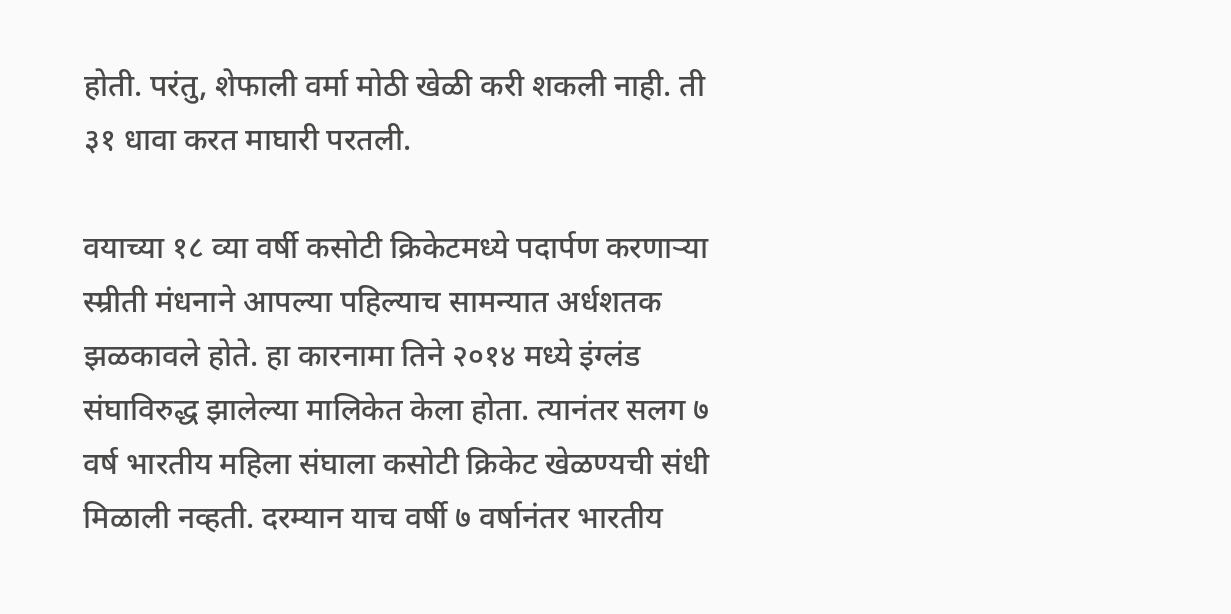होती. परंतु, शेफाली वर्मा मोठी खेळी करी शकली नाही. ती ३१ धावा करत माघारी परतली.

वयाच्या १८ व्या वर्षी कसोटी क्रिकेटमध्ये पदार्पण करणाऱ्या स्म्रीती मंधनाने आपल्या पहिल्याच सामन्यात अर्धशतक झळकावले होते. हा कारनामा तिने २०१४ मध्ये इंग्लंड संघाविरुद्ध झालेल्या मालिकेत केला होता. त्यानंतर सलग ७ वर्ष भारतीय महिला संघाला कसोटी क्रिकेट खेळण्यची संधी मिळाली नव्हती. दरम्यान याच वर्षी ७ वर्षानंतर भारतीय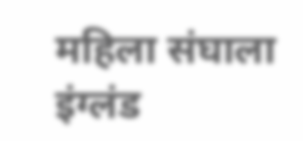महिला संघाला इंग्लंड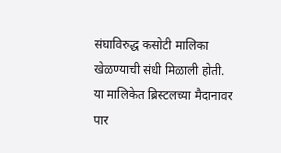संघाविरुद्ध कसोटी मालिका खेळण्याची संधी मिळाली होती. या मालिकेत ब्रिस्टलच्या मैदानावर पार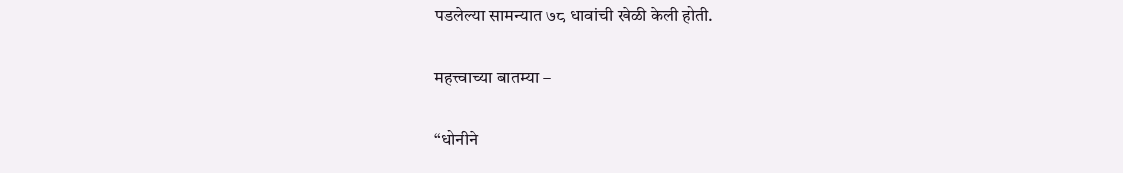पडलेल्या सामन्यात ७८ धावांची खेळी केली होती.

महत्त्वाच्या बातम्या –

“धोनीने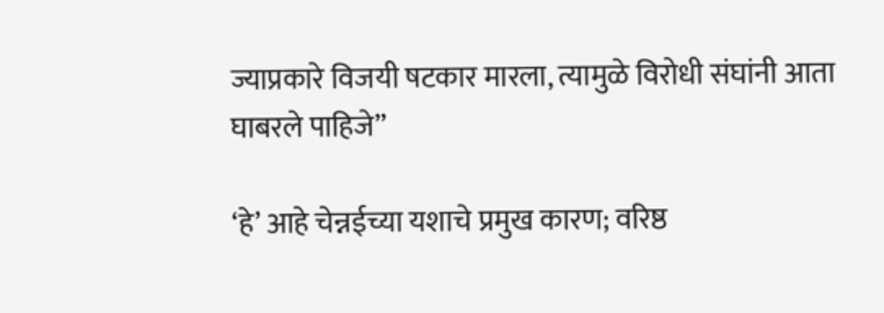ज्याप्रकारे विजयी षटकार मारला, त्यामुळे विरोधी संघांनी आता घाबरले पाहिजे”

‘हे’ आहे चेन्नईच्या यशाचे प्रमुख कारण; वरिष्ठ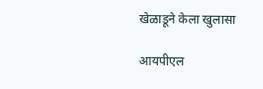खेळाडूने केला खुलासा

आयपीएल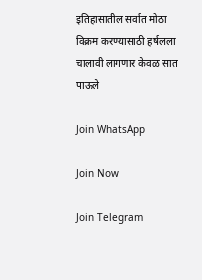इतिहासातील सर्वात मोठा विक्रम करण्यासाठी हर्षलला चालावी लागणार केवळ सात पाऊले

Join WhatsApp

Join Now

Join Telegram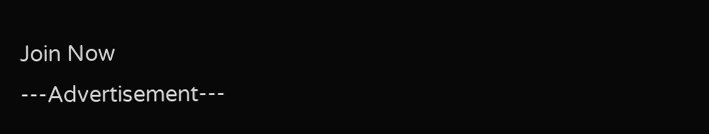Join Now
---Advertisement---